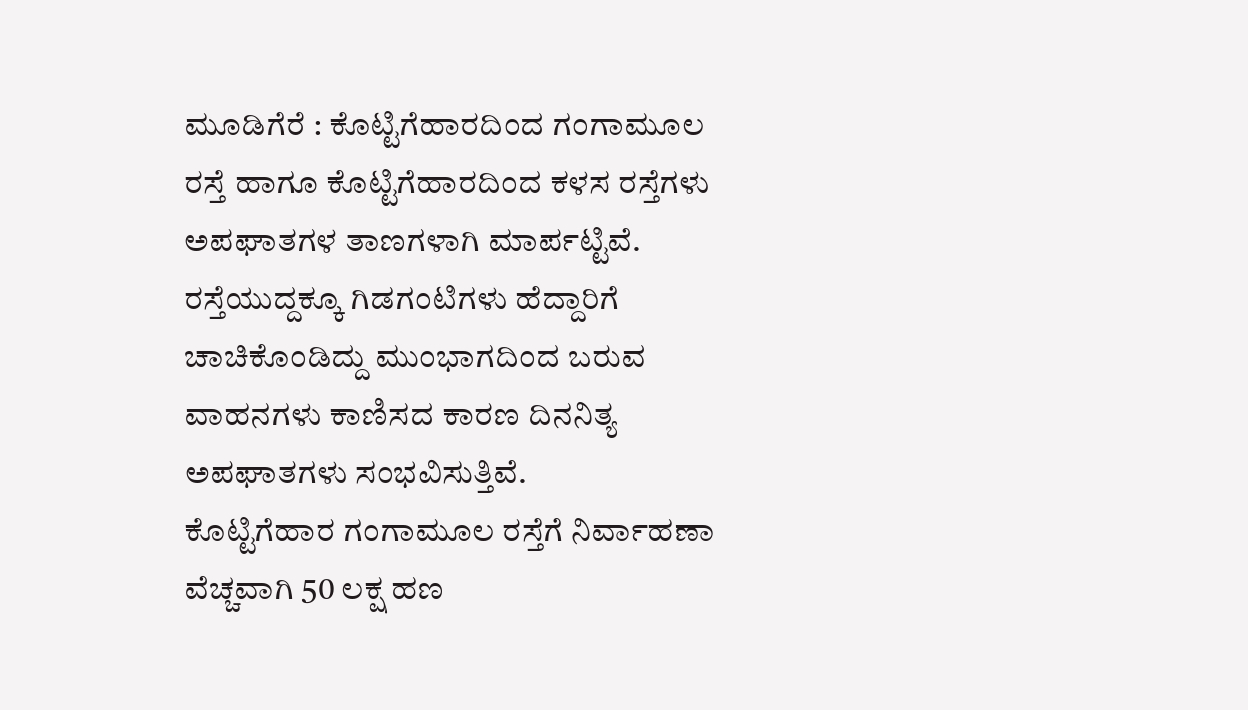ಮೂಡಿಗೆರೆ : ಕೊಟ್ಟಿಗೆಹಾರದಿಂದ ಗಂಗಾಮೂಲ ರಸ್ತೆ ಹಾಗೂ ಕೊಟ್ಟಿಗೆಹಾರದಿಂದ ಕಳಸ ರಸ್ತೆಗಳು ಅಪಘಾತಗಳ ತಾಣಗಳಾಗಿ ಮಾರ್ಪಟ್ಟಿವೆ. ರಸ್ತೆಯುದ್ದಕ್ಕೂ ಗಿಡಗಂಟಿಗಳು ಹೆದ್ದಾರಿಗೆ ಚಾಚಿಕೊಂಡಿದ್ದು ಮುಂಭಾಗದಿಂದ ಬರುವ ವಾಹನಗಳು ಕಾಣಿಸದ ಕಾರಣ ದಿನನಿತ್ಯ ಅಪಘಾತಗಳು ಸಂಭವಿಸುತ್ತಿವೆ.
ಕೊಟ್ಟಿಗೆಹಾರ ಗಂಗಾಮೂಲ ರಸ್ತೆಗೆ ನಿರ್ವಾಹಣಾ ವೆಚ್ಚವಾಗಿ 50 ಲಕ್ಷ ಹಣ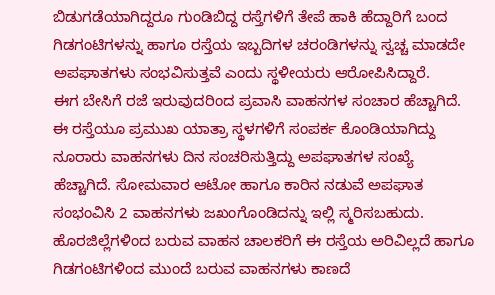ಬಿಡುಗಡೆಯಾಗಿದ್ದರೂ ಗುಂಡಿಬಿದ್ದ ರಸ್ತೆಗಳಿಗೆ ತೇಪೆ ಹಾಕಿ ಹೆದ್ದಾರಿಗೆ ಬಂದ ಗಿಡಗಂಟಿಗಳನ್ನು ಹಾಗೂ ರಸ್ತೆಯ ಇಬ್ಬದಿಗಳ ಚರಂಡಿಗಳನ್ನು ಸ್ವಚ್ಚ ಮಾಡದೇ ಅಪಘಾತಗಳು ಸಂಭವಿಸುತ್ತವೆ ಎಂದು ಸ್ಥಳೀಯರು ಆರೋಪಿಸಿದ್ದಾರೆ.
ಈಗ ಬೇಸಿಗೆ ರಜೆ ಇರುವುದರಿಂದ ಪ್ರವಾಸಿ ವಾಹನಗಳ ಸಂಚಾರ ಹೆಚ್ಚಾಗಿದೆ. ಈ ರಸ್ತೆಯೂ ಪ್ರಮುಖ ಯಾತ್ರಾ ಸ್ಥಳಗಳಿಗೆ ಸಂಪರ್ಕ ಕೊಂಡಿಯಾಗಿದ್ದು ನೂರಾರು ವಾಹನಗಳು ದಿನ ಸಂಚರಿಸುತ್ತಿದ್ದು ಅಪಘಾತಗಳ ಸಂಖ್ಯೆ ಹೆಚ್ಚಾಗಿದೆ. ಸೋಮವಾರ ಆಟೋ ಹಾಗೂ ಕಾರಿನ ನಡುವೆ ಅಪಘಾತ ಸಂಭಂವಿಸಿ 2 ವಾಹನಗಳು ಜಖಂಗೊಂಡಿದನ್ನು ಇಲ್ಲಿ ಸ್ಮರಿಸಬಹುದು. ಹೊರಜಿಲ್ಲೆಗಳಿಂದ ಬರುವ ವಾಹನ ಚಾಲಕರಿಗೆ ಈ ರಸ್ತೆಯ ಅರಿವಿಲ್ಲದೆ ಹಾಗೂ ಗಿಡಗಂಟಿಗಳಿಂದ ಮುಂದೆ ಬರುವ ವಾಹನಗಳು ಕಾಣದೆ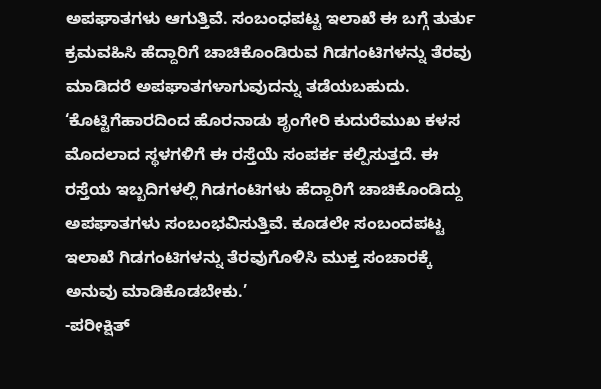ಅಪಘಾತಗಳು ಆಗುತ್ತಿವೆ. ಸಂಬಂಧಪಟ್ಟ ಇಲಾಖೆ ಈ ಬಗ್ಗೆ ತುರ್ತು ಕ್ರಮವಹಿಸಿ ಹೆದ್ದಾರಿಗೆ ಚಾಚಿಕೊಂಡಿರುವ ಗಿಡಗಂಟಿಗಳನ್ನು ತೆರವು ಮಾಡಿದರೆ ಅಪಘಾತಗಳಾಗುವುದನ್ನು ತಡೆಯಬಹುದು.
‘ಕೊಟ್ಟಿಗೆಹಾರದಿಂದ ಹೊರನಾಡು ಶೃಂಗೇರಿ ಕುದುರೆಮುಖ ಕಳಸ ಮೊದಲಾದ ಸ್ಥಳಗಳಿಗೆ ಈ ರಸ್ತೆಯೆ ಸಂಪರ್ಕ ಕಲ್ಪಿಸುತ್ತದೆ. ಈ ರಸ್ತೆಯ ಇಬ್ಬದಿಗಳಲ್ಲಿ ಗಿಡಗಂಟಿಗಳು ಹೆದ್ದಾರಿಗೆ ಚಾಚಿಕೊಂಡಿದ್ದು ಅಪಘಾತಗಳು ಸಂಬಂಭವಿಸುತ್ತಿವೆ. ಕೂಡಲೇ ಸಂಬಂದಪಟ್ಟ ಇಲಾಖೆ ಗಿಡಗಂಟಿಗಳನ್ನು ತೆರವುಗೊಳಿಸಿ ಮುಕ್ತ ಸಂಚಾರಕ್ಕೆ ಅನುವು ಮಾಡಿಕೊಡಬೇಕು.’
-ಪರೀಕ್ಷಿತ್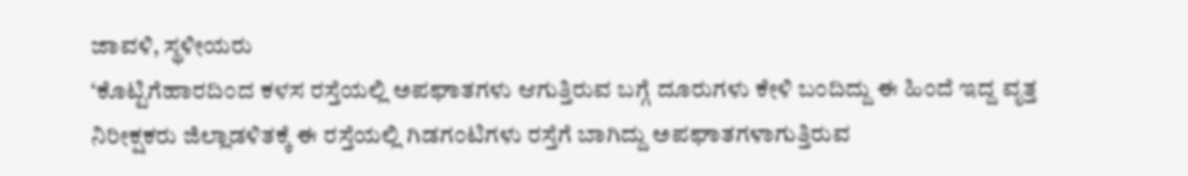ಜಾವಳಿ, ಸ್ಥಳೀಯರು
‘ಕೊಟ್ಟಿಗೆಹಾರದಿಂದ ಕಳಸ ರಸ್ತೆಯಲ್ಲಿ ಅಪಘಾತಗಳು ಆಗುತ್ತಿರುವ ಬಗ್ಗೆ ದೂರುಗಳು ಕೇಳಿ ಬಂದಿದ್ದು ಈ ಹಿಂದೆ ಇದ್ದ ವೃತ್ತ ನಿರೀಕ್ಷಕರು ಜಿಲ್ಲಾಡಳಿತಕ್ಕೆ ಈ ರಸ್ತೆಯಲ್ಲಿ ಗಿಡಗಂಟಿಗಳು ರಸ್ತೆಗೆ ಬಾಗಿದ್ದು ಅಪಘಾತಗಳಾಗುತ್ತಿರುವ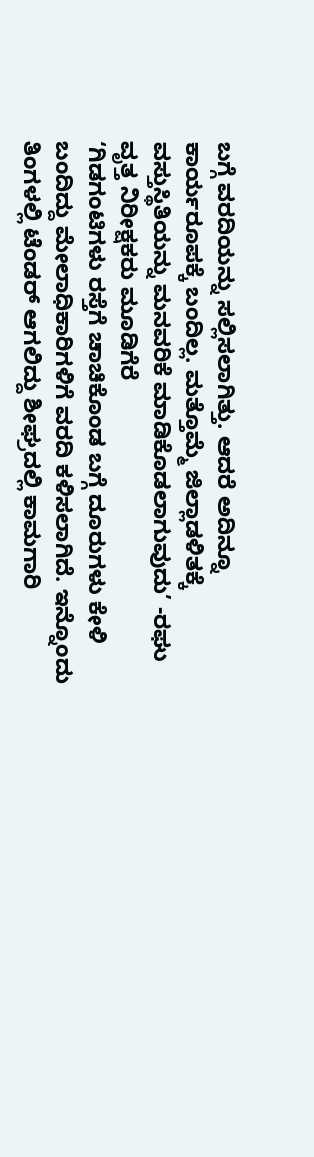ಬಗ್ಗೆ ವರದಿಯನ್ನು ಸಲ್ಲಿಸಲಾಗಿತ್ತು. ಆದರೆ ಅದಿನ್ನೂ ಕಾರ್ಯರೂಪಕ್ಕೆ ಬಂದಿಲ್ಲ. ಮತ್ತೊಮ್ಮೆ ಜಿಲ್ಲಾಡಳಿತಕ್ಕೆ ವಸ್ತುಸ್ಥಿತಿಯನ್ನು ಮನವರಿಕೆ ಮಾಡಿಕೊಡಲಾಗುವುದು’ -ರಘು ವೃತ್ತ ನಿರೀಕ್ಷಕರು ಮೂಡಿಗೆರೆ
‘ಗಿಡಗಂಟಿಗಳು ರಸ್ತೆಗೆ ಚಾಚಿಕೊಂಡ ಬಗ್ಗೆ ದೂರುಗಳು ಕೇಳಿ ಬಂದಿದ್ದು ಮೇಲಾಧಿಕಾರಿಗಳಿಗೆ ವರದಿ ಕಳಿಸಲಾಗಿದೆ. ಇನ್ನೊಂದು ತಿಂಗಳಲ್ಲಿ ಟೆಂಡರ್ ಆಗಲಿದ್ದು ಶೀಘ್ರದಲ್ಲಿ ಕಾಮಗಾರಿ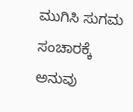ಮುಗಿಸಿ ಸುಗಮ ಸಂಚಾರಕ್ಕೆ ಅನುವು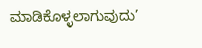ಮಾಡಿಕೊಳ್ಳಲಾಗುವುದು’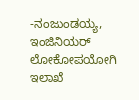-ನಂಜುಂಡಯ್ಯ, ಇಂಜಿನಿಯರ್ ಲೋಕೋಪಯೋಗಿ ಇಲಾಖೆ